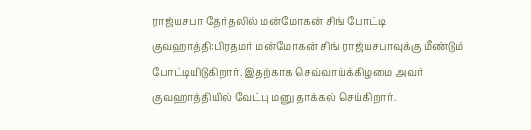ராஜ்யசபா தேர்தலில் மன்மோகன் சிங் போட்டி
குவஹாத்தி:பிரதமர் மன்மோகன் சிங் ராஜ்யசபாவுக்கு மீண்டும் போட்டியிடுகிறார். இதற்காக செவ்வாய்க்கிழமை அவர் குவஹாத்தியில் வேட்பு மனு தாக்கல் செய்கிறார்.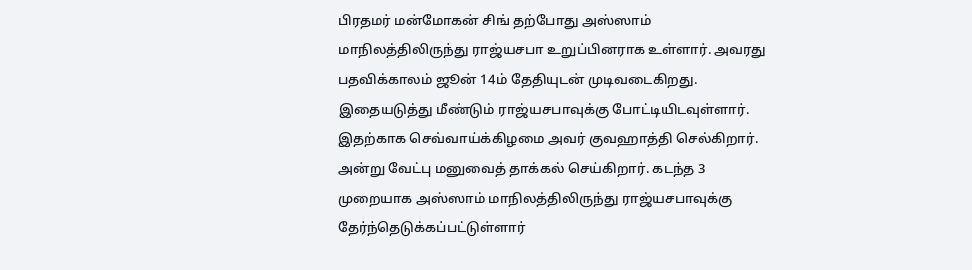பிரதமர் மன்மோகன் சிங் தற்போது அஸ்ஸாம் மாநிலத்திலிருந்து ராஜ்யசபா உறுப்பினராக உள்ளார். அவரது பதவிக்காலம் ஜூன் 14ம் தேதியுடன் முடிவடைகிறது. இதையடுத்து மீண்டும் ராஜ்யசபாவுக்கு போட்டியிடவுள்ளார்.
இதற்காக செவ்வாய்க்கிழமை அவர் குவஹாத்தி செல்கிறார். அன்று வேட்பு மனுவைத் தாக்கல் செய்கிறார். கடந்த 3 முறையாக அஸ்ஸாம் மாநிலத்திலிருந்து ராஜ்யசபாவுக்கு தேர்ந்தெடுக்கப்பட்டுள்ளார்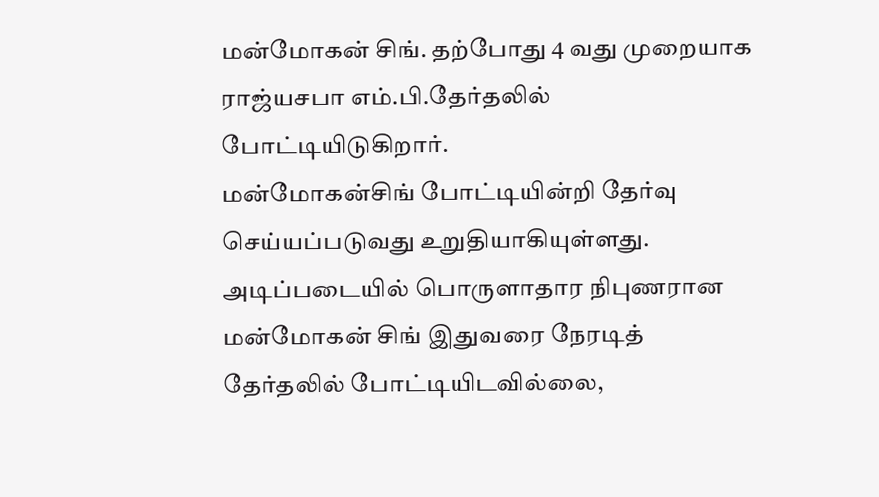மன்மோகன் சிங். தற்போது 4 வது முறையாக ராஜ்யசபா எம்.பி.தேர்தலில் போட்டியிடுகிறார்.
மன்மோகன்சிங் போட்டியின்றி தேர்வு செய்யப்படுவது உறுதியாகியுள்ளது. அடிப்படையில் பொருளாதார நிபுணரான மன்மோகன் சிங் இதுவரை நேரடித் தேர்தலில் போட்டியிடவில்லை,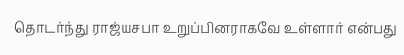தொடர்ந்து ராஜ்யசபா உறுப்பினராகவே உள்ளார் என்பது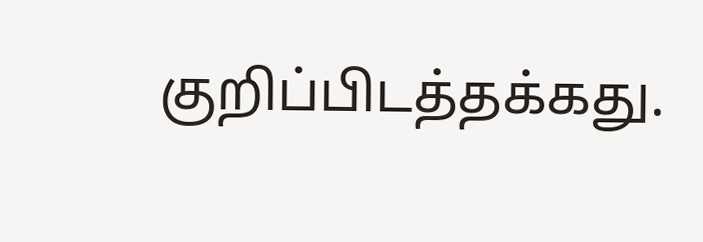குறிப்பிடத்தக்கது.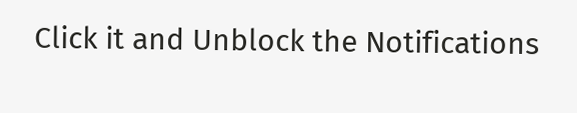Click it and Unblock the Notifications